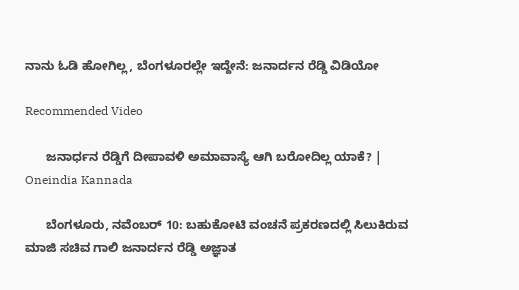ನಾನು ಓಡಿ ಹೋಗಿಲ್ಲ, ಬೆಂಗಳೂರಲ್ಲೇ ಇದ್ದೇನೆ: ಜನಾರ್ದನ ರೆಡ್ಡಿ ವಿಡಿಯೋ

Recommended Video

      ಜನಾರ್ಧನ ರೆಡ್ಡಿಗೆ ದೀಪಾವಳಿ ಅಮಾವಾಸ್ಯೆ ಆಗಿ ಬರೋದಿಲ್ಲ ಯಾಕೆ? | Oneindia Kannada

      ಬೆಂಗಳೂರು, ನವೆಂಬರ್ 10: ಬಹುಕೋಟಿ ವಂಚನೆ ಪ್ರಕರಣದಲ್ಲಿ ಸಿಲುಕಿರುವ ಮಾಜಿ ಸಚಿವ ಗಾಲಿ ಜನಾರ್ದನ ರೆಡ್ಡಿ ಅಜ್ಞಾತ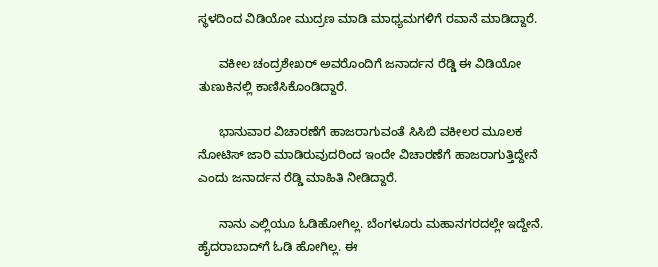ಸ್ಥಳದಿಂದ ವಿಡಿಯೋ ಮುದ್ರಣ ಮಾಡಿ ಮಾಧ್ಯಮಗಳಿಗೆ ರವಾನೆ ಮಾಡಿದ್ದಾರೆ.

      ವಕೀಲ ಚಂದ್ರಶೇಖರ್ ಅವರೊಂದಿಗೆ ಜನಾರ್ದನ ರೆಡ್ಡಿ ಈ ವಿಡಿಯೋ ತುಣುಕಿನಲ್ಲಿ ಕಾಣಿಸಿಕೊಂಡಿದ್ದಾರೆ.

      ಭಾನುವಾರ ವಿಚಾರಣೆಗೆ ಹಾಜರಾಗುವಂತೆ ಸಿಸಿಬಿ ವಕೀಲರ ಮೂಲಕ ನೋಟಿಸ್ ಜಾರಿ ಮಾಡಿರುವುದರಿಂದ ಇಂದೇ ವಿಚಾರಣೆಗೆ ಹಾಜರಾಗುತ್ತಿದ್ದೇನೆ ಎಂದು ಜನಾರ್ದನ ರೆಡ್ಡಿ ಮಾಹಿತಿ ನೀಡಿದ್ದಾರೆ.

      ನಾನು ಎಲ್ಲಿಯೂ ಓಡಿಹೋಗಿಲ್ಲ. ಬೆಂಗಳೂರು ಮಹಾನಗರದಲ್ಲೇ ಇದ್ದೇನೆ. ಹೈದರಾಬಾದ್‌ಗೆ ಓಡಿ ಹೋಗಿಲ್ಲ. ಈ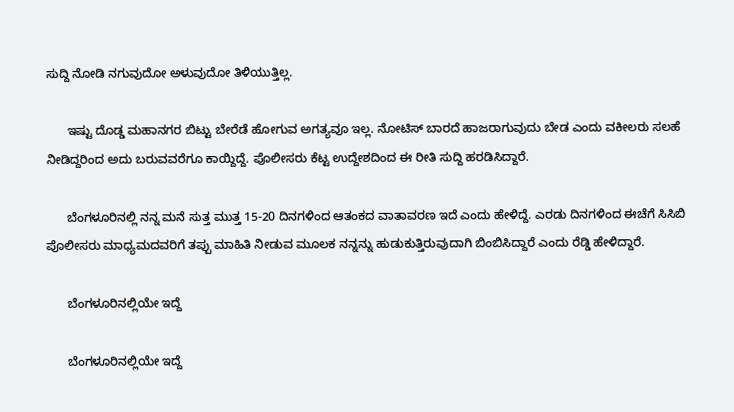ಸುದ್ದಿ ನೋಡಿ ನಗುವುದೋ ಅಳುವುದೋ ತಿಳಿಯುತ್ತಿಲ್ಲ.

      ಇಷ್ಟು ದೊಡ್ಡ ಮಹಾನಗರ ಬಿಟ್ಟು ಬೇರೆಡೆ ಹೋಗುವ ಅಗತ್ಯವೂ ಇಲ್ಲ. ನೋಟಿಸ್ ಬಾರದೆ ಹಾಜರಾಗುವುದು ಬೇಡ ಎಂದು ವಕೀಲರು ಸಲಹೆ ನೀಡಿದ್ದರಿಂದ ಅದು ಬರುವವರೆಗೂ ಕಾಯ್ದಿದ್ದೆ. ಪೊಲೀಸರು ಕೆಟ್ಟ ಉದ್ದೇಶದಿಂದ ಈ ರೀತಿ ಸುದ್ದಿ ಹರಡಿಸಿದ್ದಾರೆ.

      ಬೆಂಗಳೂರಿನಲ್ಲಿ ನನ್ನ ಮನೆ ಸುತ್ತ ಮುತ್ತ 15-20 ದಿನಗಳಿಂದ ಆತಂಕದ ವಾತಾವರಣ ಇದೆ ಎಂದು ಹೇಳಿದ್ದೆ. ಎರಡು ದಿನಗಳಿಂದ ಈಚೆಗೆ ಸಿಸಿಬಿ ಪೊಲೀಸರು ಮಾಧ್ಯಮದವರಿಗೆ ತಪ್ಪು ಮಾಹಿತಿ ನೀಡುವ ಮೂಲಕ ನನ್ನನ್ನು ಹುಡುಕುತ್ತಿರುವುದಾಗಿ ಬಿಂಬಿಸಿದ್ದಾರೆ ಎಂದು ರೆಡ್ಡಿ ಹೇಳಿದ್ದಾರೆ.

      ಬೆಂಗಳೂರಿನಲ್ಲಿಯೇ ಇದ್ದೆ

      ಬೆಂಗಳೂರಿನಲ್ಲಿಯೇ ಇದ್ದೆ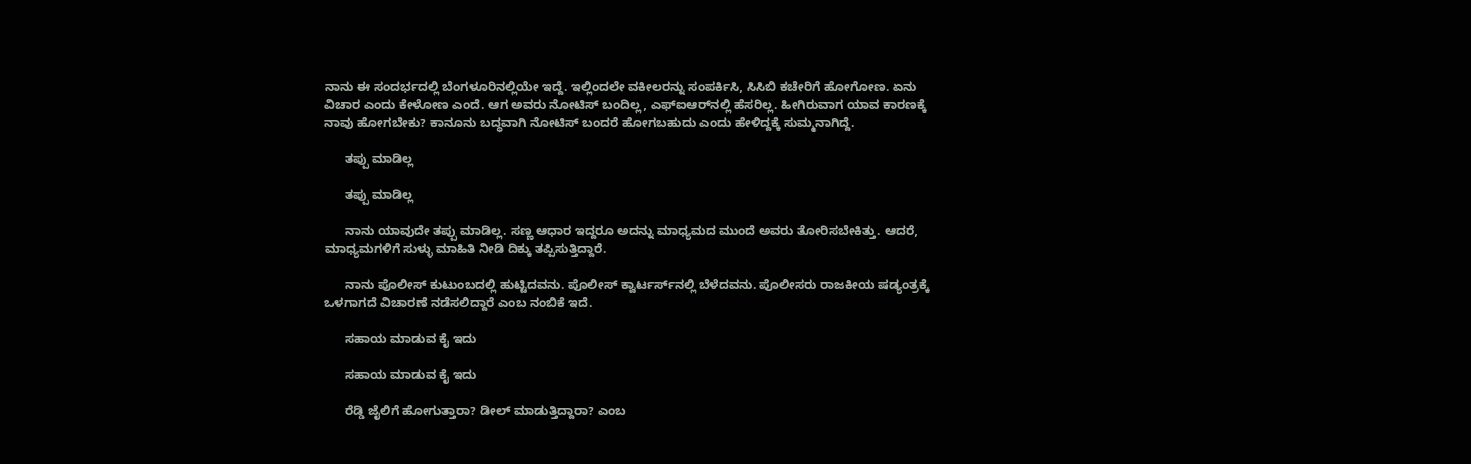ನಾನು ಈ ಸಂದರ್ಭದಲ್ಲಿ ಬೆಂಗಳೂರಿನಲ್ಲಿಯೇ ಇದ್ದೆ. ಇಲ್ಲಿಂದಲೇ ವಕೀಲರನ್ನು ಸಂಪರ್ಕಿಸಿ, ಸಿಸಿಬಿ ಕಚೇರಿಗೆ ಹೋಗೋಣ. ಏನು ವಿಚಾರ ಎಂದು ಕೇಳೋಣ ಎಂದೆ. ಆಗ ಅವರು ನೋಟಿಸ್ ಬಂದಿಲ್ಲ, ಎಫ್‌ಐಆರ್‌ನಲ್ಲಿ ಹೆಸರಿಲ್ಲ. ಹೀಗಿರುವಾಗ ಯಾವ ಕಾರಣಕ್ಕೆ ನಾವು ಹೋಗಬೇಕು? ಕಾನೂನು ಬದ್ಧವಾಗಿ ನೋಟಿಸ್ ಬಂದರೆ ಹೋಗಬಹುದು ಎಂದು ಹೇಳಿದ್ದಕ್ಕೆ ಸುಮ್ಮನಾಗಿದ್ದೆ.

      ತಪ್ಪು ಮಾಡಿಲ್ಲ

      ತಪ್ಪು ಮಾಡಿಲ್ಲ

      ನಾನು ಯಾವುದೇ ತಪ್ಪು ಮಾಡಿಲ್ಲ. ಸಣ್ಣ ಆಧಾರ ಇದ್ದರೂ ಅದನ್ನು ಮಾಧ್ಯಮದ ಮುಂದೆ ಅವರು ತೋರಿಸಬೇಕಿತ್ತು. ಆದರೆ, ಮಾಧ್ಯಮಗಳಿಗೆ ಸುಳ್ಳು ಮಾಹಿತಿ ನೀಡಿ ದಿಕ್ಕು ತಪ್ಪಿಸುತ್ತಿದ್ದಾರೆ.

      ನಾನು ಪೊಲೀಸ್ ಕುಟುಂಬದಲ್ಲಿ ಹುಟ್ಟಿದವನು. ಪೊಲೀಸ್ ಕ್ವಾರ್ಟರ್ಸ್‌ನಲ್ಲಿ ಬೆಳೆದವನು. ಪೊಲೀಸರು ರಾಜಕೀಯ ಷಡ್ಯಂತ್ರಕ್ಕೆ ಒಳಗಾಗದೆ ವಿಚಾರಣೆ ನಡೆಸಲಿದ್ದಾರೆ ಎಂಬ ನಂಬಿಕೆ ಇದೆ.

      ಸಹಾಯ ಮಾಡುವ ಕೈ ಇದು

      ಸಹಾಯ ಮಾಡುವ ಕೈ ಇದು

      ರೆಡ್ಡಿ ಜೈಲಿಗೆ ಹೋಗುತ್ತಾರಾ? ಡೀಲ್ ಮಾಡುತ್ತಿದ್ದಾರಾ? ಎಂಬ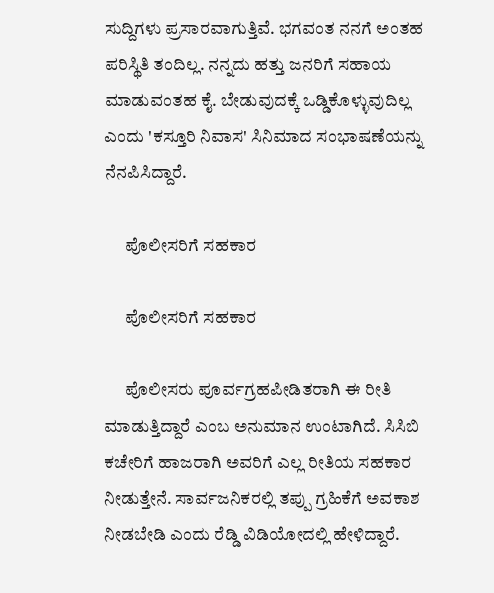ಸುದ್ದಿಗಳು ಪ್ರಸಾರವಾಗುತ್ತಿವೆ. ಭಗವಂತ ನನಗೆ ಅಂತಹ ಪರಿಸ್ಥಿತಿ ತಂದಿಲ್ಲ. ನನ್ನದು ಹತ್ತು ಜನರಿಗೆ ಸಹಾಯ ಮಾಡುವಂತಹ ಕೈ. ಬೇಡುವುದಕ್ಕೆ ಒಡ್ಡಿಕೊಳ್ಳುವುದಿಲ್ಲ ಎಂದು 'ಕಸ್ತೂರಿ ನಿವಾಸ' ಸಿನಿಮಾದ ಸಂಭಾಷಣೆಯನ್ನು ನೆನಪಿಸಿದ್ದಾರೆ.

      ಪೊಲೀಸರಿಗೆ ಸಹಕಾರ

      ಪೊಲೀಸರಿಗೆ ಸಹಕಾರ

      ಪೊಲೀಸರು ಪೂರ್ವಗ್ರಹಪೀಡಿತರಾಗಿ ಈ ರೀತಿ ಮಾಡುತ್ತಿದ್ದಾರೆ ಎಂಬ ಅನುಮಾನ ಉಂಟಾಗಿದೆ. ಸಿಸಿಬಿ ಕಚೇರಿಗೆ ಹಾಜರಾಗಿ ಅವರಿಗೆ ಎಲ್ಲ ರೀತಿಯ ಸಹಕಾರ ನೀಡುತ್ತೇನೆ. ಸಾರ್ವಜನಿಕರಲ್ಲಿ ತಪ್ಪು ಗ್ರಹಿಕೆಗೆ ಅವಕಾಶ ನೀಡಬೇಡಿ ಎಂದು ರೆಡ್ಡಿ ವಿಡಿಯೋದಲ್ಲಿ ಹೇಳಿದ್ದಾರೆ.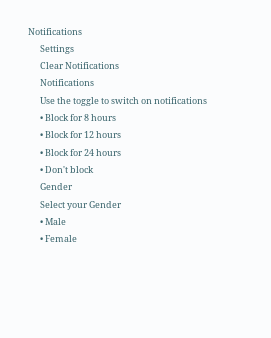Notifications
      Settings
      Clear Notifications
      Notifications
      Use the toggle to switch on notifications
      • Block for 8 hours
      • Block for 12 hours
      • Block for 24 hours
      • Don't block
      Gender
      Select your Gender
      • Male
      • Female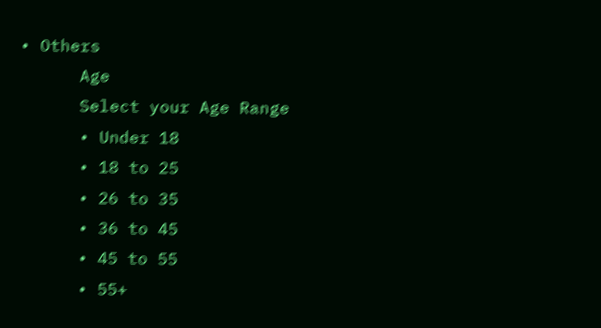• Others
      Age
      Select your Age Range
      • Under 18
      • 18 to 25
      • 26 to 35
      • 36 to 45
      • 45 to 55
      • 55+